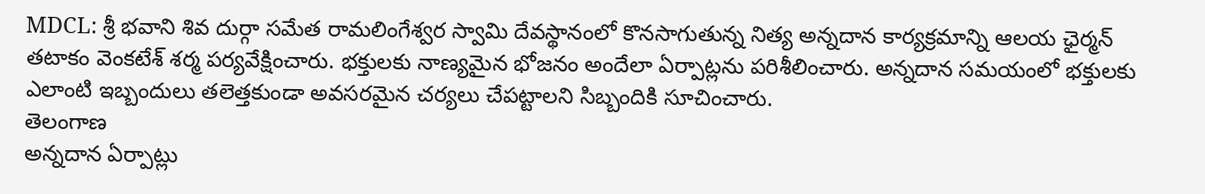MDCL: శ్రీ భవాని శివ దుర్గా సమేత రామలింగేశ్వర స్వామి దేవస్థానంలో కొనసాగుతున్న నిత్య అన్నదాన కార్యక్రమాన్ని ఆలయ ఛైర్మన్ తటాకం వెంకటేశ్ శర్మ పర్యవేక్షించారు. భక్తులకు నాణ్యమైన భోజనం అందేలా ఏర్పాట్లను పరిశీలించారు. అన్నదాన సమయంలో భక్తులకు ఎలాంటి ఇబ్బందులు తలెత్తకుండా అవసరమైన చర్యలు చేపట్టాలని సిబ్బందికి సూచించారు.
తెలంగాణ
అన్నదాన ఏర్పాట్లు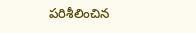పరిశీలించిన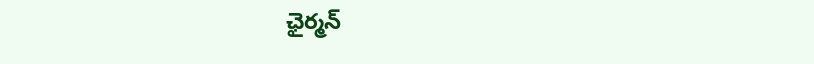ఛైర్మన్